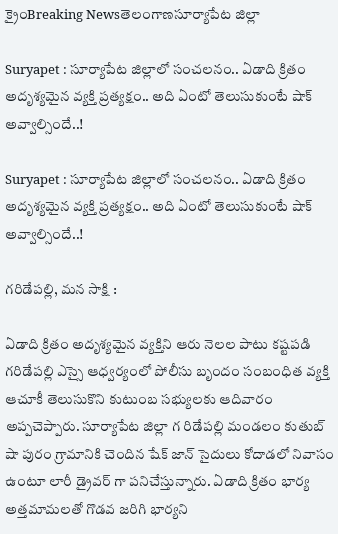క్రైంBreaking Newsతెలంగాణసూర్యాపేట జిల్లా

Suryapet : సూర్యాపేట జిల్లాలో సంచలనం.. ఏడాది క్రితం అదృశ్యమైన వ్యక్తి ప్రత్యక్షం.. అది ఏంటో తెలుసుకుంటే షాక్ అవ్వాల్సిందే..!

Suryapet : సూర్యాపేట జిల్లాలో సంచలనం.. ఏడాది క్రితం అదృశ్యమైన వ్యక్తి ప్రత్యక్షం.. అది ఏంటో తెలుసుకుంటే షాక్ అవ్వాల్సిందే..!

గరిడేపల్లి, మన సాక్షి :

ఏడాది క్రితం అదృశ్యమైన వ్యక్తిని ఆరు నెలల పాటు కష్టపడి గరిడేపల్లి ఎస్సై ఆధ్వర్యంలో పోలీసు బృందం సంబంధిత వ్యక్తి ఆచూకీ తెలుసుకొని కుటుంబ సభ్యులకు ఆదివారం అప్పచెప్పారు. సూర్యాపేట జిల్లా గ రిడేపల్లి మండలం కుతుబ్ షా పురం గ్రామానికి చెందిన షేక్ జాన్ సైదులు కోదాడలో నివాసం ఉంటూ లారీ డ్రైవర్ గా పనిచేస్తున్నారు. ఏడాది క్రితం భార్య అత్తమామలతో గొడవ జరిగి భార్యని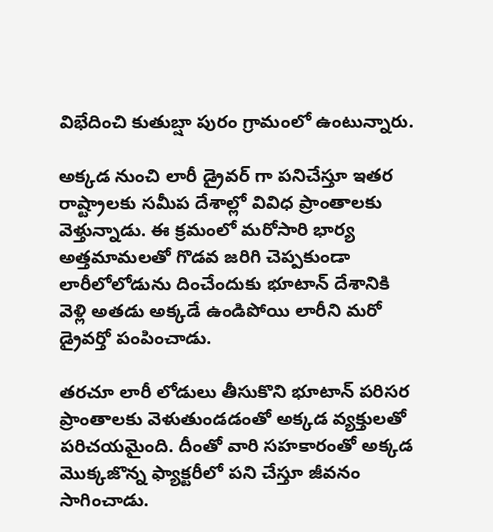విభేదించి కుతుబ్షా పురం గ్రామంలో ఉంటున్నారు.

అక్కడ నుంచి లారీ డ్రైవర్ గా పనిచేస్తూ ఇతర రాష్ట్రాలకు సమీప దేశాల్లో వివిధ ప్రాంతాలకు వెళ్తున్నాడు. ఈ క్రమంలో మరోసారి భార్య అత్తమామలతో గొడవ జరిగి చెప్పకుండా లారీలోలోడును దించేందుకు భూటాన్ దేశానికి వెళ్లి అతడు అక్కడే ఉండిపోయి లారీని మరో డ్రైవర్తో పంపించాడు.

తరచూ లారీ లోడులు తీసుకొని భూటాన్ పరిసర ప్రాంతాలకు వెళుతుండడంతో అక్కడ వ్యక్తులతో పరిచయమైంది. దీంతో వారి సహకారంతో అక్కడ మొక్కజొన్న ఫ్యాక్టరీలో పని చేస్తూ జీవనం సాగించాడు.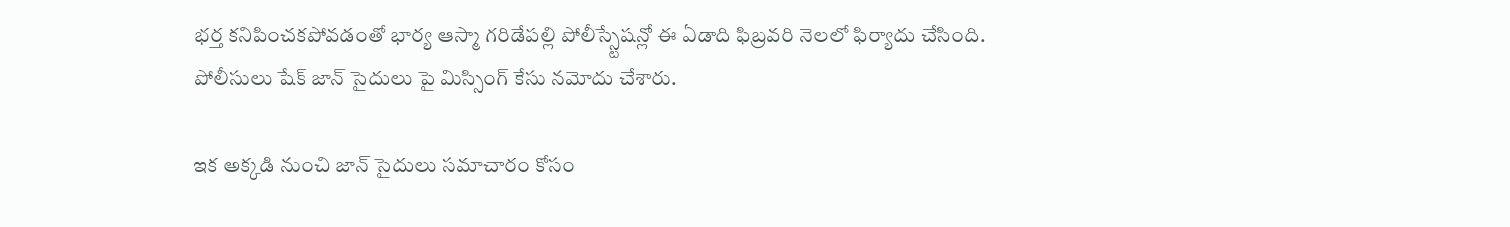భర్త కనిపించకపోవడంతో భార్య ఆస్మా గరిడేపల్లి పోలీస్స్టేషన్లో ఈ ఏడాది ఫిబ్రవరి నెలలో ఫిర్యాదు చేసింది. పోలీసులు షేక్ జాన్ సైదులు పై మిస్సింగ్ కేసు నమోదు చేశారు.

ఇక అక్కడి నుంచి జాన్ సైదులు సమాచారం కోసం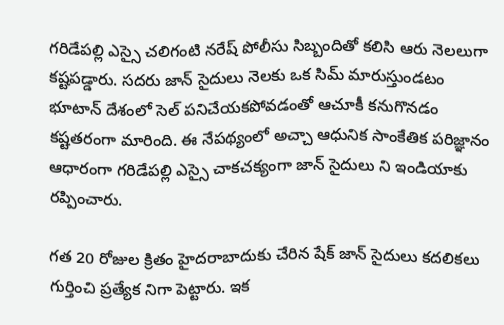గరిడేపల్లి ఎస్సై చలిగంటి నరేష్ పోలీసు సిబ్బందితో కలిసి ఆరు నెలలుగా కష్టపడ్డారు. సదరు జాన్ సైదులు నెలకు ఒక సిమ్ మారుస్తుండటం భూటాన్ దేశంలో సెల్ పనిచేయకపోవడంతో ఆచూకీ కనుగొనడం కష్టతరంగా మారింది. ఈ నేపథ్యంలో అచ్చా ఆధునిక సాంకేతిక పరిజ్ఞానం ఆధారంగా గరిడేపల్లి ఎస్సై చాకచక్యంగా జాన్ సైదులు ని ఇండియాకు రప్పించారు.

గత 20 రోజుల క్రితం హైదరాబాదుకు చేరిన షేక్ జాన్ సైదులు కదలికలు గుర్తించి ప్రత్యేక నిగా పెట్టారు. ఇక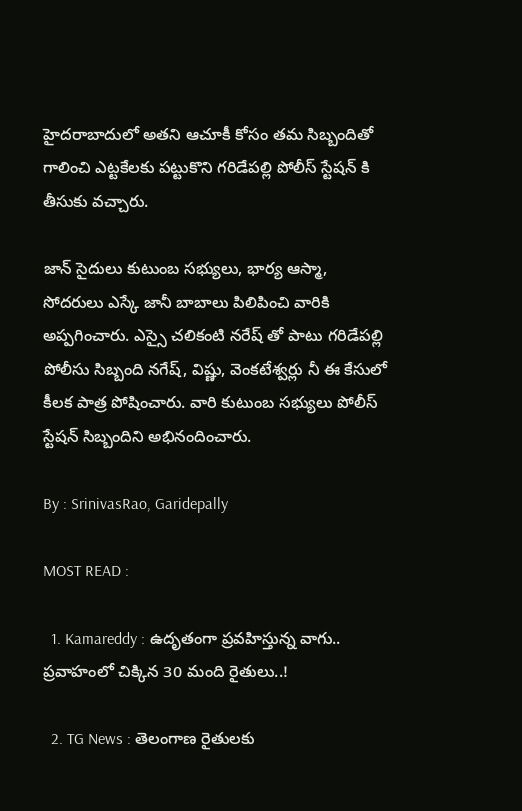హైదరాబాదులో అతని ఆచూకీ కోసం తమ సిబ్బందితో గాలించి ఎట్టకేలకు పట్టుకొని గరిడేపల్లి పోలీస్ స్టేషన్ కి తీసుకు వచ్చారు.

జాన్ సైదులు కుటుంబ సభ్యులు, భార్య ఆస్మా, సోదరులు ఎస్కే జానీ బాబాలు పిలిపించి వారికి అప్పగించారు. ఎస్సై చలికంటి నరేష్ తో పాటు గరిడేపల్లి పోలీసు సిబ్బంది నగేష్, విష్ణు, వెంకటేశ్వర్లు నీ ఈ కేసులో కీలక పాత్ర పోషించారు. వారి కుటుంబ సభ్యులు పోలీస్ స్టేషన్ సిబ్బందిని అభినందించారు.

By : SrinivasRao, Garidepally

MOST READ :

  1. Kamareddy : ఉదృతంగా ప్రవహిస్తున్న వాగు.. ప్రవాహంలో చిక్కిన 30 మంది రైతులు..!

  2. TG News : తెలంగాణ రైతులకు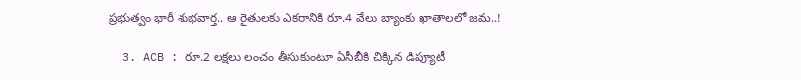ప్రభుత్వం భారీ శుభవార్త.. ఆ రైతులకు ఎకరానికి రూ.4 వేలు బ్యాంకు ఖాతాలలో జమ..!

  3. ACB : రూ.2 లక్షలు లంచం తీసుకుంటూ ఏసీబీకి చిక్కిన డిప్యూటీ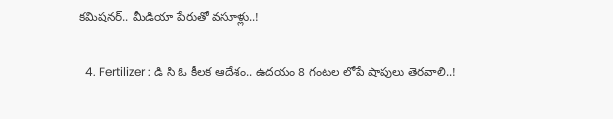కమిషనర్.. మీడియా పేరుతో వసూళ్లు..!

  4. Fertilizer : డి సి ఓ కీలక ఆదేశం.. ఉదయం 8 గంటల లోపే షాపులు తెరవాలి..!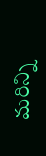మరిన్ని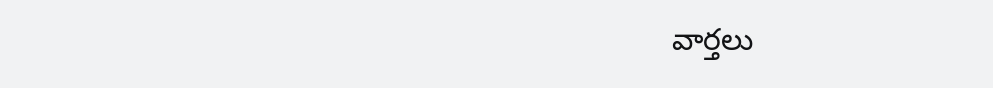వార్తలు